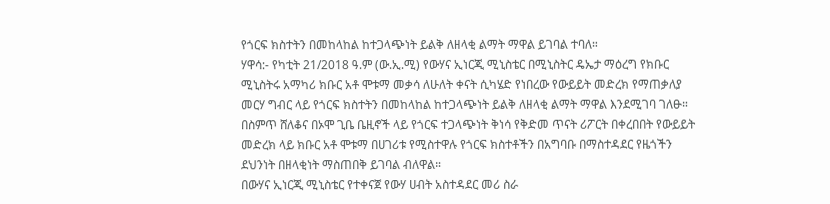የጎርፍ ክስተትን በመከላከል ከተጋላጭነት ይልቅ ለዘላቂ ልማት ማዋል ይገባል ተባለ።
ሃዋሳ:- የካቲት 21/2018 ዓ.ም (ው.ኢ.ሚ) የውሃና ኢነርጂ ሚኒስቴር በሚኒስትር ዴኤታ ማዕረግ የክቡር ሚኒስትሩ አማካሪ ክቡር አቶ ሞቱማ መቃሳ ለሁለት ቀናት ሲካሄድ የነበረው የውይይት መድረክ የማጠቃለያ መርሃ ግብር ላይ የጎርፍ ክስተትን በመከላከል ከተጋላጭነት ይልቅ ለዘላቂ ልማት ማዋል እንደሚገባ ገለፁ።
በስምጥ ሸለቆና በኦሞ ጊቤ ቤዚኖች ላይ የጎርፍ ተጋላጭነት ቅነሳ የቅድመ ጥናት ሪፖርት በቀረበበት የውይይት መድረክ ላይ ክቡር አቶ ሞቱማ በሀገሪቱ የሚስተዋሉ የጎርፍ ክስተቶችን በአግባቡ በማስተዳደር የዜጎችን ደህንነት በዘላቂነት ማስጠበቅ ይገባል ብለዋል።
በውሃና ኢነርጂ ሚኒስቴር የተቀናጀ የውሃ ሀብት አስተዳደር መሪ ስራ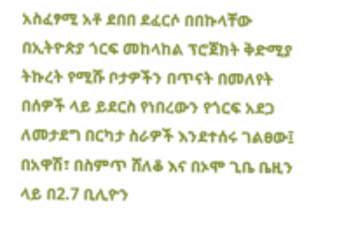አስፈፃሚ አቶ ደበበ ደፈርሶ በበኩላቸው በኢትዮጵያ ጎርፍ መከላከል ፕሮጀክት ቅድሚያ ትኩረት የሚሹ ቦታዎችን በጥናት በመለየት በሰዎች ላይ ይደርስ የነበረውን የጎርፍ አደጋ ለመታደግ በርካታ ስራዎች እንደተሰሩ ገልፀው፤ በአዋሽ፣ በስምጥ ሸለቆ እና በኦሞ ጊቤ ቤዚን ላይ በ2.7 ቢሊዮን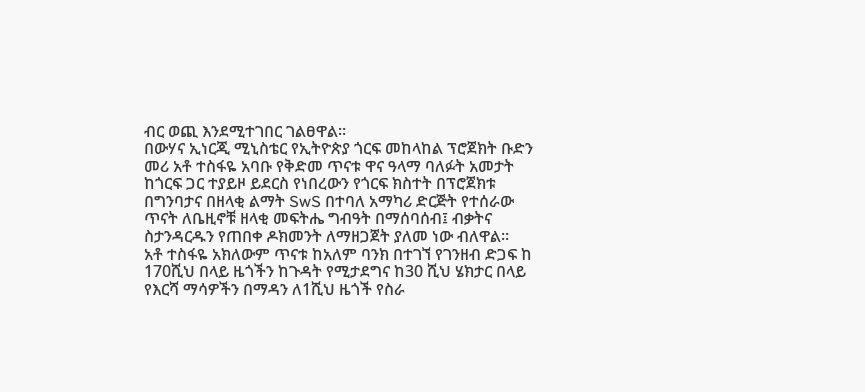ብር ወጪ እንደሚተገበር ገልፀዋል።
በውሃና ኢነርጂ ሚኒስቴር የኢትዮጵያ ጎርፍ መከላከል ፕሮጀክት ቡድን መሪ አቶ ተስፋዬ አባቡ የቅድመ ጥናቱ ዋና ዓላማ ባለፉት አመታት ከጎርፍ ጋር ተያይዞ ይደርስ የነበረውን የጎርፍ ክስተት በፕሮጀክቱ በግንባታና በዘላቂ ልማት SwS በተባለ አማካሪ ድርጅት የተሰራው ጥናት ለቤዚኖቹ ዘላቂ መፍትሔ ግብዓት በማሰባሰብ፤ ብቃትና ስታንዳርዱን የጠበቀ ዶክመንት ለማዘጋጀት ያለመ ነው ብለዋል።
አቶ ተስፋዬ አክለውም ጥናቱ ከአለም ባንክ በተገኘ የገንዘብ ድጋፍ ከ 170ሺህ በላይ ዜጎችን ከጉዳት የሚታደግና ከ30 ሺህ ሄክታር በላይ የእርሻ ማሳዎችን በማዳን ለ1ሺህ ዜጎች የስራ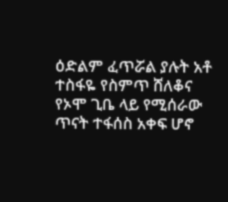ዕድልም ፈጥሯል ያሉት አቶ ተስፋዬ የስምጥ ሸለቆና የኦሞ ጊቤ ላይ የሚሰራው ጥናት ተፋሰስ አቀፍ ሆኖ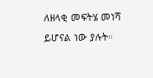ለዘላቂ መፍትሄ መነሻ ይሆናል ነው ያሉት።